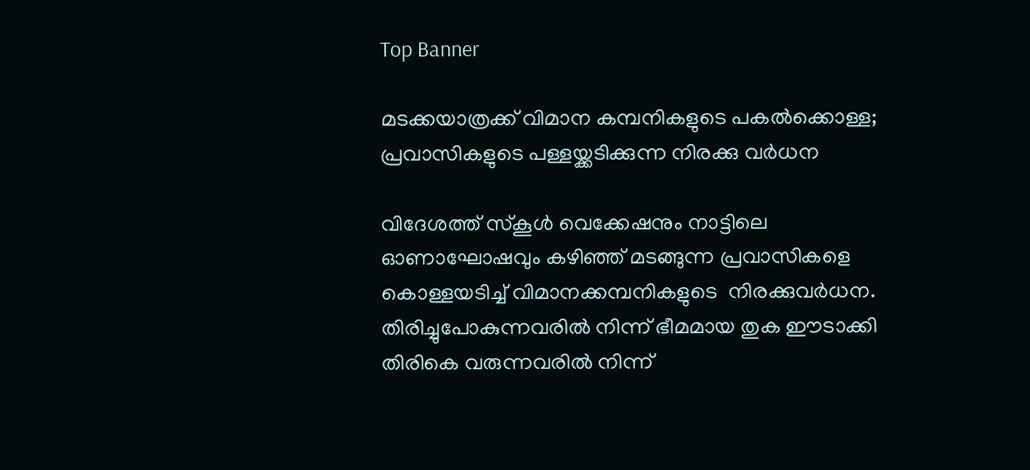Top Banner

മടക്കയാത്രക്ക് വിമാന കമ്പനികളുടെ പകൽക്കൊള്ള; പ്രവാസികളുടെ പള്ളയ്ക്കടിക്കുന്ന നിരക്കു വർധന

വിദേശത്ത് സ്‌കൂൾ വെക്കേഷനും നാട്ടിലെ ഓണാഘോഷവും കഴിഞ്ഞ് മടങ്ങുന്ന പ്രവാസികളെ കൊള്ളയടിച്ച് വിമാനക്കമ്പനികളുടെ  നിരക്കുവർധന. തിരിച്ചുപോകുന്നവരിൽ നിന്ന് ഭീമമായ തുക ഈടാക്കി തിരികെ വരുന്നവരിൽ നിന്ന്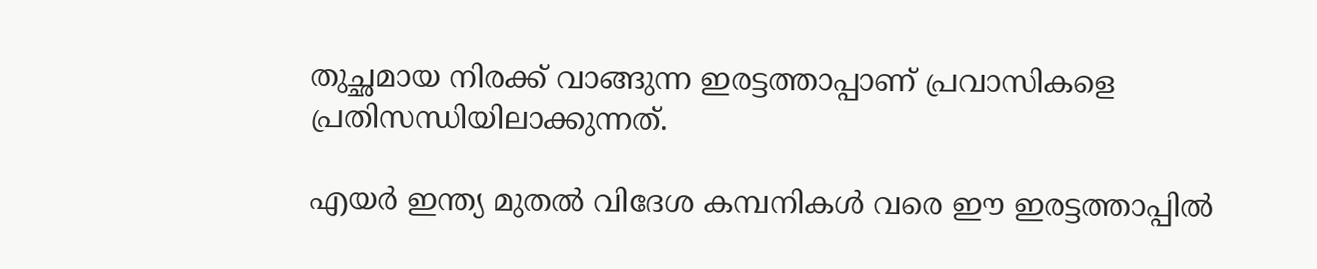തുച്ഛമായ നിരക്ക് വാങ്ങുന്ന ഇരട്ടത്താപ്പാണ് പ്രവാസികളെ പ്രതിസന്ധിയിലാക്കുന്നത്.

എയർ ഇന്ത്യ മുതൽ വിദേശ കമ്പനികൾ വരെ ഈ ഇരട്ടത്താപ്പിൽ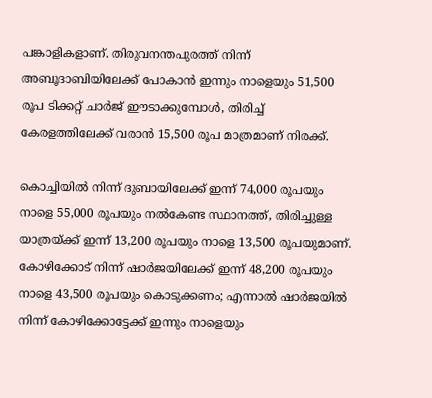പങ്കാളികളാണ്. തിരുവനന്തപുരത്ത് നിന്ന് അബൂദാബിയിലേക്ക് പോകാൻ ഇന്നും നാളെയും 51,500 രൂപ ടിക്കറ്റ് ചാർജ് ഈടാക്കുമ്പോൾ, തിരിച്ച് കേരളത്തിലേക്ക് വരാൻ 15,500 രൂപ മാത്രമാണ് നിരക്ക്.

കൊച്ചിയിൽ നിന്ന് ദുബായിലേക്ക് ഇന്ന് 74,000 രൂപയും നാളെ 55,000 രൂപയും നൽകേണ്ട സ്ഥാനത്ത്, തിരിച്ചുള്ള യാത്രയ്ക്ക് ഇന്ന് 13,200 രൂപയും നാളെ 13,500 രൂപയുമാണ്. കോഴിക്കോട് നിന്ന് ഷാർജയിലേക്ക് ഇന്ന് 48,200 രൂപയും നാളെ 43,500 രൂപയും കൊടുക്കണം; എന്നാൽ ഷാർജയിൽ നിന്ന് കോഴിക്കോട്ടേക്ക് ഇന്നും നാളെയും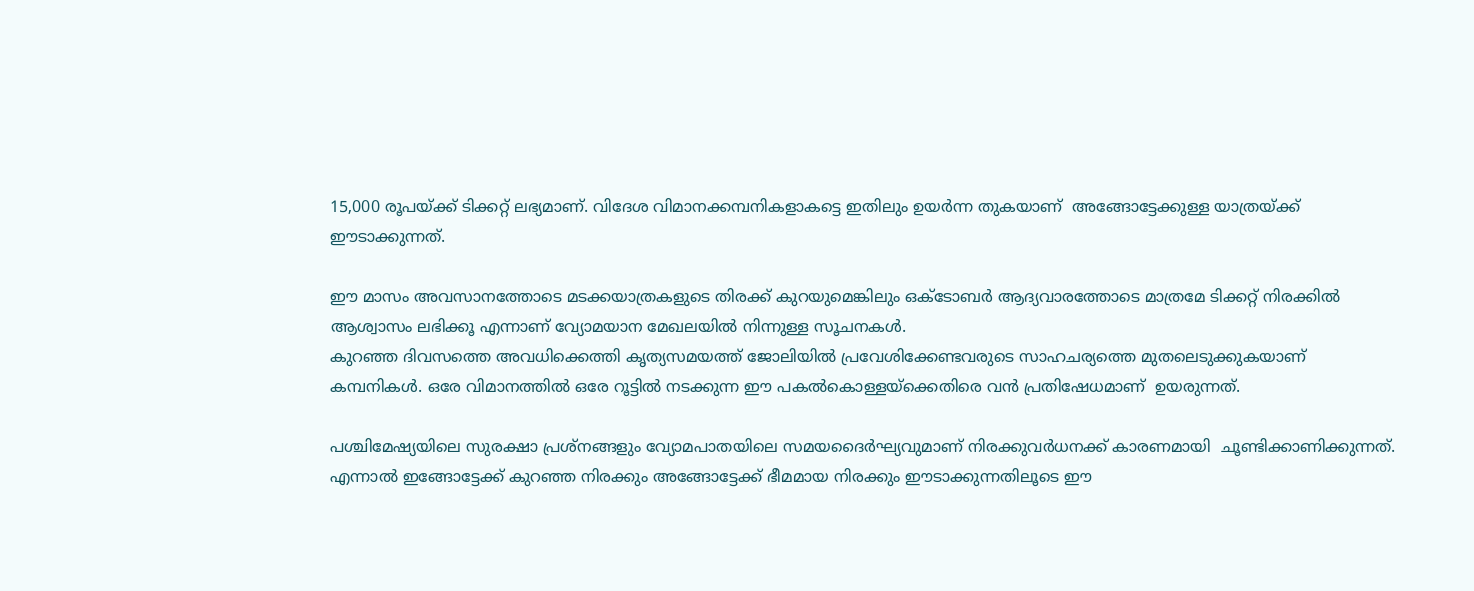15,000 രൂപയ്ക്ക് ടിക്കറ്റ് ലഭ്യമാണ്. വിദേശ വിമാനക്കമ്പനികളാകട്ടെ ഇതിലും ഉയർന്ന തുകയാണ്  അങ്ങോട്ടേക്കുള്ള യാത്രയ്ക്ക് ഈടാക്കുന്നത്.

ഈ മാസം അവസാനത്തോടെ മടക്കയാത്രകളുടെ തിരക്ക് കുറയുമെങ്കിലും ഒക്ടോബർ ആദ്യവാരത്തോടെ മാത്രമേ ടിക്കറ്റ് നിരക്കിൽ ആശ്വാസം ലഭിക്കൂ എന്നാണ് വ്യോമയാന മേഖലയിൽ നിന്നുള്ള സൂചനകൾ.
കുറഞ്ഞ ദിവസത്തെ അവധിക്കെത്തി കൃത്യസമയത്ത് ജോലിയിൽ പ്രവേശിക്കേണ്ടവരുടെ സാഹചര്യത്തെ മുതലെടുക്കുകയാണ് കമ്പനികൾ. ഒരേ വിമാനത്തിൽ ഒരേ റൂട്ടിൽ നടക്കുന്ന ഈ പകൽകൊള്ളയ്‌ക്കെതിരെ വൻ പ്രതിഷേധമാണ്  ഉയരുന്നത്.

പശ്ചിമേഷ്യയിലെ സുരക്ഷാ പ്രശ്‌നങ്ങളും വ്യോമപാതയിലെ സമയദൈർഘ്യവുമാണ് നിരക്കുവർധനക്ക് കാരണമായി  ചൂണ്ടിക്കാണിക്കുന്നത്. എന്നാൽ ഇങ്ങോട്ടേക്ക് കുറഞ്ഞ നിരക്കും അങ്ങോട്ടേക്ക് ഭീമമായ നിരക്കും ഈടാക്കുന്നതിലൂടെ ഈ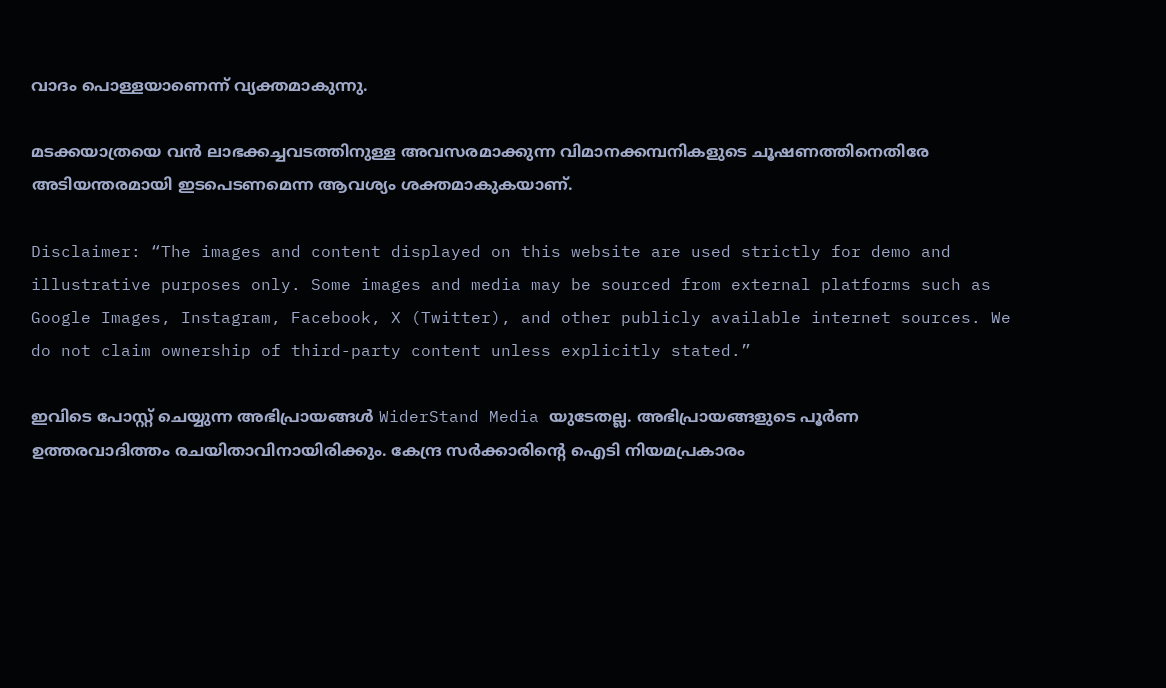വാദം പൊള്ളയാണെന്ന് വ്യക്തമാകുന്നു.

മടക്കയാത്രയെ വൻ ലാഭക്കച്ചവടത്തിനുള്ള അവസരമാക്കുന്ന വിമാനക്കമ്പനികളുടെ ചൂഷണത്തിനെതിരേ  അടിയന്തരമായി ഇടപെടണമെന്ന ആവശ്യം ശക്തമാകുകയാണ്.

Disclaimer: “The images and content displayed on this website are used strictly for demo and illustrative purposes only. Some images and media may be sourced from external platforms such as Google Images, Instagram, Facebook, X (Twitter), and other publicly available internet sources. We do not claim ownership of third-party content unless explicitly stated.”

ഇവിടെ പോസ്റ്റ് ചെയ്യുന്ന അഭിപ്രായങ്ങൾ WiderStand Media യുടേതല്ല. അഭിപ്രായങ്ങളുടെ പൂർണ ഉത്തരവാദിത്തം രചയിതാവിനായിരിക്കും. കേന്ദ്ര സർക്കാരിന്റെ ഐടി നിയമപ്രകാരം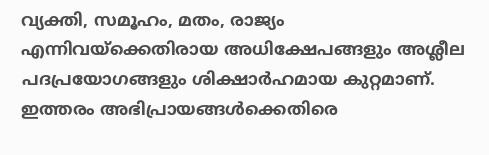വ്യക്തി, സമൂഹം, മതം, രാജ്യം എന്നിവയ്ക്കെതിരായ അധിക്ഷേപങ്ങളും അശ്ലീല പദപ്രയോഗങ്ങളും ശിക്ഷാർഹമായ കുറ്റമാണ്. ഇത്തരം അഭിപ്രായങ്ങൾക്കെതിരെ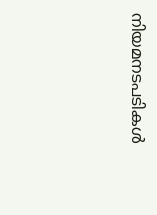നിയമനടപടികൾ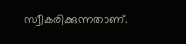സ്വീകരിക്കുന്നതാണ്.